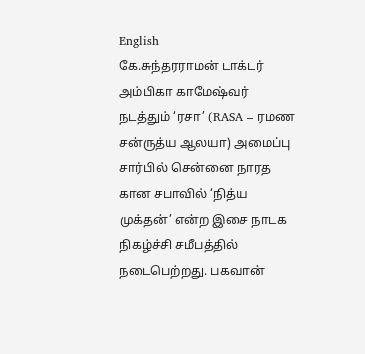English
கே.சுந்தரராமன் டாக்டர் அம்பிகா காமேஷ்வர் நடத்தும் ‘ரசா’ (RASA – ரமண சன்ருத்ய ஆலயா) அமைப்பு சார்பில் சென்னை நாரத கான சபாவில் ‘நித்ய முக்தன்’ என்ற இசை நாடக நிகழ்ச்சி சமீபத்தில் நடைபெற்றது. பகவான்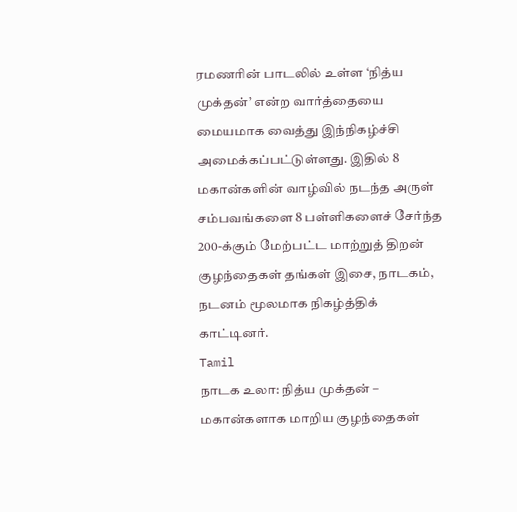ரமணரின் பாடலில் உள்ள ‘நித்ய முக்தன்’ என்ற வார்த்தையை மையமாக வைத்து இந்நிகழ்ச்சி அமைக்கப்பட்டுள்ளது. இதில் 8 மகான்களின் வாழ்வில் நடந்த அருள் சம்பவங்களை 8 பள்ளிகளைச் சேர்ந்த 200-க்கும் மேற்பட்ட மாற்றுத் திறன் குழந்தைகள் தங்கள் இசை, நாடகம், நடனம் மூலமாக நிகழ்த்திக் காட்டினர்.
Tamil
நாடக உலா: நித்ய முக்தன் – மகான்களாக மாறிய குழந்தைகள்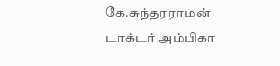கே.சுந்தரராமன்
டாக்டர் அம்பிகா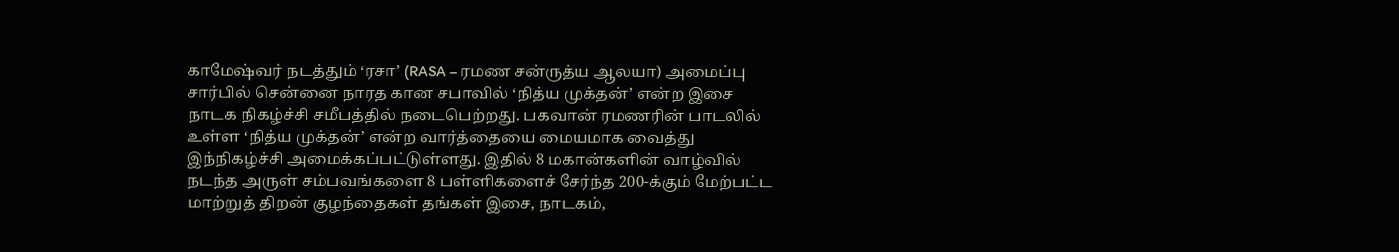காமேஷ்வர் நடத்தும் ‘ரசா’ (RASA – ரமண சன்ருத்ய ஆலயா) அமைப்பு சார்பில் சென்னை நாரத கான சபாவில் ‘நித்ய முக்தன்’ என்ற இசை நாடக நிகழ்ச்சி சமீபத்தில் நடைபெற்றது. பகவான் ரமணரின் பாடலில் உள்ள ‘நித்ய முக்தன்’ என்ற வார்த்தையை மையமாக வைத்து இந்நிகழ்ச்சி அமைக்கப்பட்டுள்ளது. இதில் 8 மகான்களின் வாழ்வில் நடந்த அருள் சம்பவங்களை 8 பள்ளிகளைச் சேர்ந்த 200-க்கும் மேற்பட்ட மாற்றுத் திறன் குழந்தைகள் தங்கள் இசை, நாடகம்,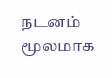நடனம் மூலமாக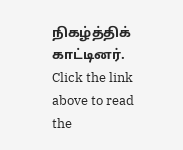நிகழ்த்திக் காட்டினர்.
Click the link above to read the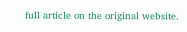full article on the original website.